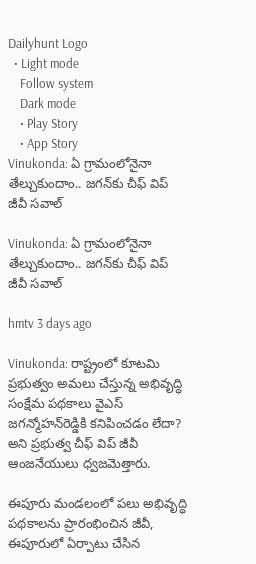Dailyhunt Logo
  • Light mode
    Follow system
    Dark mode
    • Play Story
    • App Story
Vinukonda: ఏ గ్రామంలోనైనా తేల్చుకుందాం.. జగన్‌కు చీఫ్ విప్ జీవీ సవాల్

Vinukonda: ఏ గ్రామంలోనైనా తేల్చుకుందాం.. జగన్‌కు చీఫ్ విప్ జీవీ సవాల్

hmtv 3 days ago

Vinukonda: రాష్ట్రంలో కూటమి ప్రభుత్వం అమలు చేస్తున్న అభివృద్ధి సంక్షేమ పథకాలు వైఎస్ జగన్మోహన్‌రెడ్డికి కనిపించడం లేదా? అని ప్రభుత్వ చీఫ్ విప్ జీవీ ఆంజనేయులు ధ్వజమెత్తారు.

ఈపూరు మండలంలో పలు అభివృద్ధి పథకాలను ప్రారంభించిన జీవీ, ఈపూరులో ఏర్పాటు చేసిన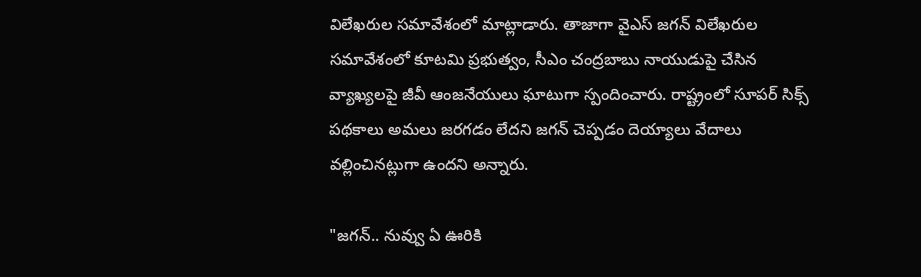విలేఖరుల సమావేశంలో మాట్లాడారు. తాజాగా వైఎస్ జగన్ విలేఖరుల సమావేశంలో కూటమి ప్రభుత్వం, సీఎం చంద్రబాబు నాయుడుపై చేసిన వ్యాఖ్యలపై జీవీ ఆంజనేయులు ఘాటుగా స్పందించారు. రాష్ట్రంలో సూపర్ సిక్స్ పథకాలు అమలు జరగడం లేదని జగన్ చెప్పడం దెయ్యాలు వేదాలు వల్లించినట్లుగా ఉందని అన్నారు.

"జగన్.. నువ్వు ఏ ఊరికి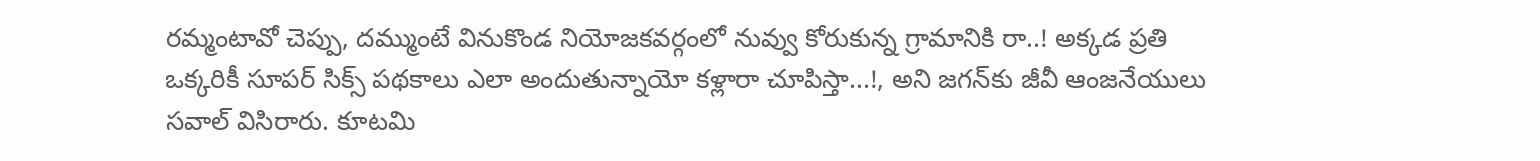రమ్మంటావో చెప్పు, దమ్ముంటే వినుకొండ నియోజకవర్గంలో నువ్వు కోరుకున్న గ్రామానికి రా..! అక్కడ ప్రతి ఒక్కరికీ సూపర్ సిక్స్ పథకాలు ఎలా అందుతున్నాయో కళ్లారా చూపిస్తా...!, అని జగన్‌కు జీవీ ఆంజనేయులు సవాల్ విసిరారు. కూటమి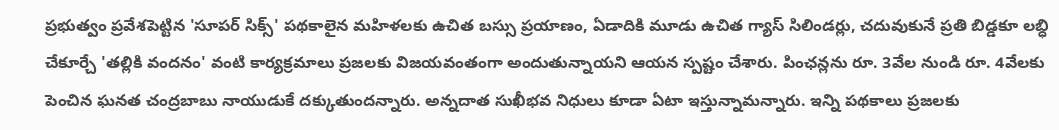ప్రభుత్వం ప్రవేశపెట్టిన 'సూపర్ సిక్స్' పథకాలైన మహిళలకు ఉచిత బస్సు ప్రయాణం, ఏడాదికి మూడు ఉచిత గ్యాస్ సిలిండర్లు, చదువుకునే ప్రతి బిడ్డకూ లబ్ధి చేకూర్చే 'తల్లికి వందనం' వంటి కార్యక్రమాలు ప్రజలకు విజయవంతంగా అందుతున్నాయని ఆయన స్పష్టం చేశారు. పింఛన్లను రూ. 3వేల నుండి రూ. 4వేలకు పెంచిన ఘనత చంద్రబాబు నాయుడుకే దక్కుతుందన్నారు. అన్నదాత సుఖీభవ నిధులు కూడా ఏటా ఇస్తున్నామన్నారు. ఇన్ని పథకాలు ప్రజలకు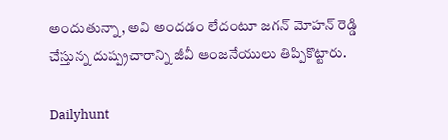అందుతున్నా, అవి అందడం లేదంటూ జగన్ మోహన్ రెడ్డి చేస్తున్న దుష్ప్రచారాన్ని జీవీ ఆంజనేయులు తిప్పికొట్టారు.

Dailyhunt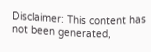Disclaimer: This content has not been generated,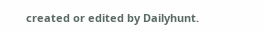created or edited by Dailyhunt.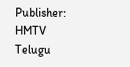Publisher: HMTV Telugu